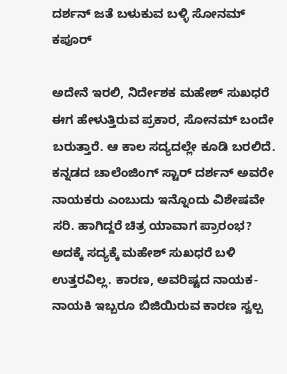ದರ್ಶನ್ ಜತೆ ಬಳುಕುವ ಬಳ್ಳಿ ಸೋನಮ್ ಕಪೂರ್

ಅದೇನೆ ಇರಲಿ, ನಿರ್ದೇಶಕ ಮಹೇಶ್ ಸುಖಧರೆ ಈಗ ಹೇಳುತ್ತಿರುವ ಪ್ರಕಾರ, ಸೋನಮ್ ಬಂದೇ ಬರುತ್ತಾರೆ. ಆ ಕಾಲ ಸದ್ಯದಲ್ಲೇ ಕೂಡಿ ಬರಲಿದೆ. ಕನ್ನಡದ ಚಾಲೆಂಜಿಂಗ್ ಸ್ಟಾರ್ ದರ್ಶನ್ ಅವರೇ ನಾಯಕರು ಎಂಬುದು ಇನ್ನೊಂದು ವಿಶೇಷವೇ ಸರಿ. ಹಾಗಿದ್ದರೆ ಚಿತ್ರ ಯಾವಾಗ ಪ್ರಾರಂಭ? ಅದಕ್ಕೆ ಸದ್ಯಕ್ಕೆ ಮಹೇಶ್ ಸುಖಧರೆ ಬಳಿ ಉತ್ತರವಿಲ್ಲ. ಕಾರಣ, ಅವರಿಷ್ಟದ ನಾಯಕ-ನಾಯಕಿ ಇಬ್ಬರೂ ಬಿಜಿಯಿರುವ ಕಾರಣ ಸ್ವಲ್ಪ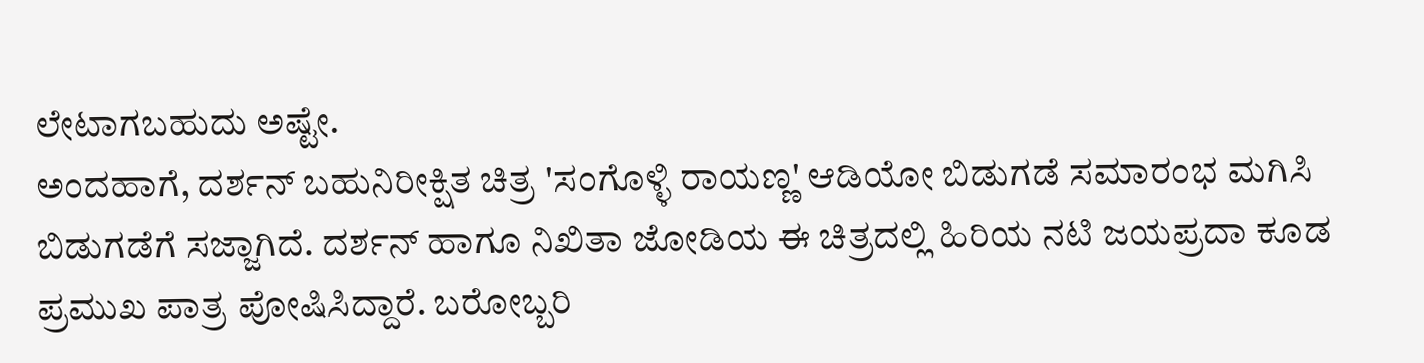ಲೇಟಾಗಬಹುದು ಅಷ್ಟೇ.
ಅಂದಹಾಗೆ, ದರ್ಶನ್ ಬಹುನಿರೀಕ್ಷಿತ ಚಿತ್ರ 'ಸಂಗೊಳ್ಳಿ ರಾಯಣ್ಣ' ಆಡಿಯೋ ಬಿಡುಗಡೆ ಸಮಾರಂಭ ಮಗಿಸಿ ಬಿಡುಗಡೆಗೆ ಸಜ್ಜಾಗಿದೆ. ದರ್ಶನ್ ಹಾಗೂ ನಿಖಿತಾ ಜೋಡಿಯ ಈ ಚಿತ್ರದಲ್ಲಿ ಹಿರಿಯ ನಟಿ ಜಯಪ್ರದಾ ಕೂಡ ಪ್ರಮುಖ ಪಾತ್ರ ಪೋಷಿಸಿದ್ದಾರೆ. ಬರೋಬ್ಬರಿ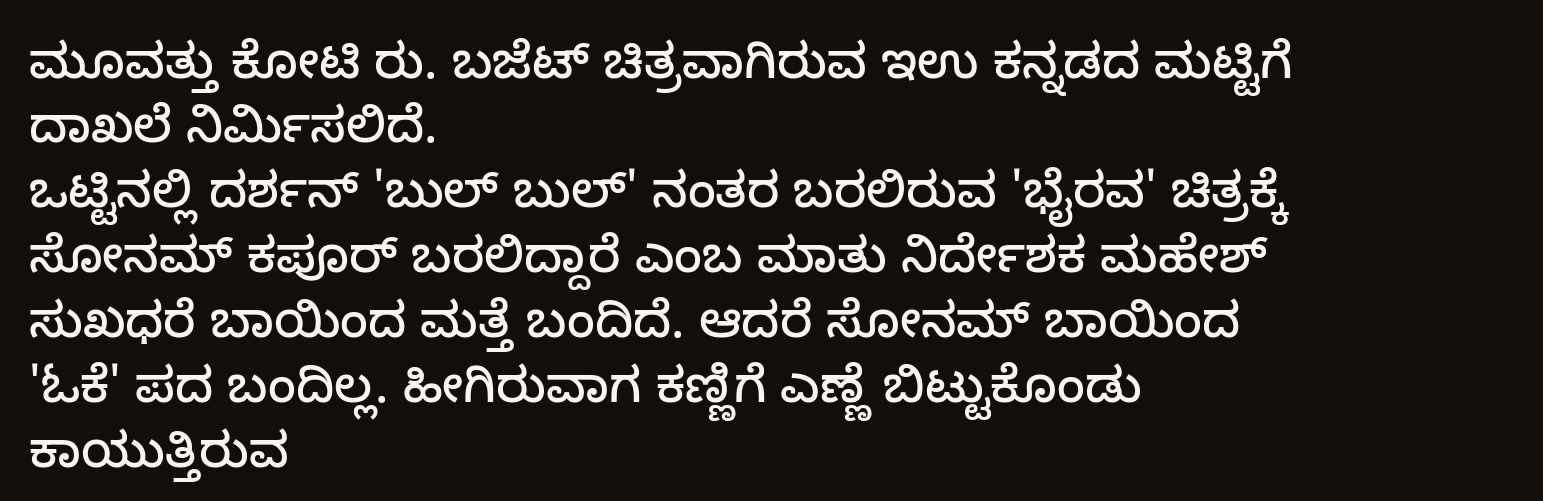ಮೂವತ್ತು ಕೋಟಿ ರು. ಬಜೆಟ್ ಚಿತ್ರವಾಗಿರುವ ಇಉ ಕನ್ನಡದ ಮಟ್ಟಿಗೆ ದಾಖಲೆ ನಿರ್ಮಿಸಲಿದೆ.
ಒಟ್ಟಿನಲ್ಲಿ ದರ್ಶನ್ 'ಬುಲ್ ಬುಲ್' ನಂತರ ಬರಲಿರುವ 'ಭೈರವ' ಚಿತ್ರಕ್ಕೆ ಸೋನಮ್ ಕಪೂರ್ ಬರಲಿದ್ದಾರೆ ಎಂಬ ಮಾತು ನಿರ್ದೇಶಕ ಮಹೇಶ್ ಸುಖಧರೆ ಬಾಯಿಂದ ಮತ್ತೆ ಬಂದಿದೆ. ಆದರೆ ಸೋನಮ್ ಬಾಯಿಂದ 'ಓಕೆ' ಪದ ಬಂದಿಲ್ಲ. ಹೀಗಿರುವಾಗ ಕಣ್ಣಿಗೆ ಎಣ್ಣೆ ಬಿಟ್ಟುಕೊಂಡು ಕಾಯುತ್ತಿರುವ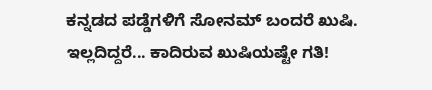ಕನ್ನಡದ ಪಡ್ಡೆಗಳಿಗೆ ಸೋನಮ್ ಬಂದರೆ ಖುಷಿ. ಇಲ್ಲದಿದ್ದರೆ... ಕಾದಿರುವ ಖುಷಿಯಷ್ಟೇ ಗತಿ!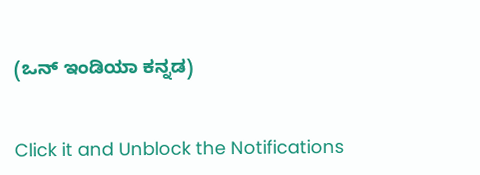(ಒನ್ ಇಂಡಿಯಾ ಕನ್ನಡ)


Click it and Unblock the Notifications